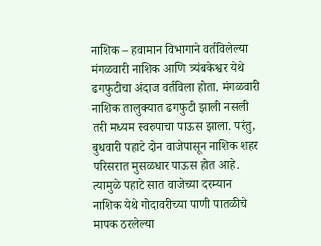नाशिक – हवामान विभागाने वर्तविलेल्या मंगळवारी नाशिक आणि त्र्यंबकेश्वर येथे ढगफुटीचा अंदाज वर्तविला होता. मंगळवारी नाशिक तालुक्यात ढगफुटी झाली नसली तरी मध्यम स्वरुपाचा पाऊस झाला. परंतु, बुधवारी पहाटे दोन वाजेपासून नाशिक शहर परिसरात मुसळधार पाऊस होत आहे. त्यामुळे पहाटे सात वाजेच्या दरम्यान नाशिक येथे गोदावरीच्या पाणी पातळीचे मापक ठरलेल्या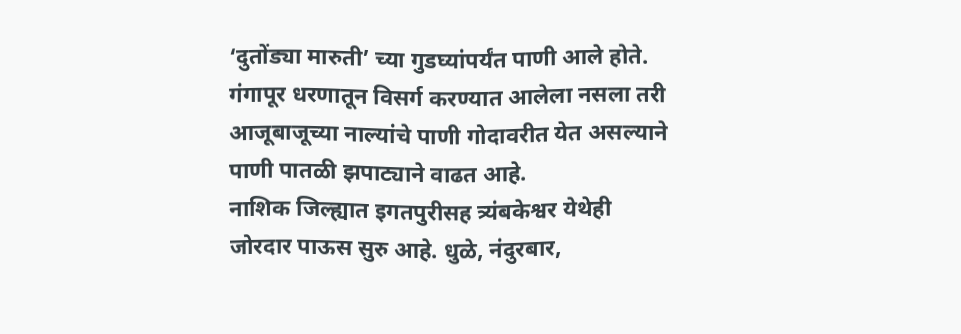‘दुतोंड्या मारुती’ च्या गुडघ्यांपर्यंत पाणी आले होते. गंगापूर धरणातून विसर्ग करण्यात आलेला नसला तरी आजूबाजूच्या नाल्यांचे पाणी गोदावरीत येत असल्याने पाणी पातळी झपाट्याने वाढत आहे.
नाशिक जिल्ह्यात इगतपुरीसह त्र्यंबकेश्वर येथेही जोरदार पाऊस सुरु आहे. धुळे, नंदुरबार,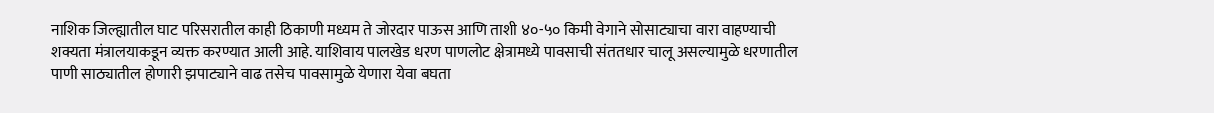नाशिक जिल्ह्यातील घाट परिसरातील काही ठिकाणी मध्यम ते जोरदार पाऊस आणि ताशी ४०-५० किमी वेगाने सोसाट्याचा वारा वाहण्याची शक्यता मंत्रालयाकडून व्यक्त करण्यात आली आहे. याशिवाय पालखेड धरण पाणलोट क्षेत्रामध्ये पावसाची संततधार चालू असल्यामुळे धरणातील पाणी साठ्यातील होणारी झपाट्याने वाढ तसेच पावसामुळे येणारा येवा बघता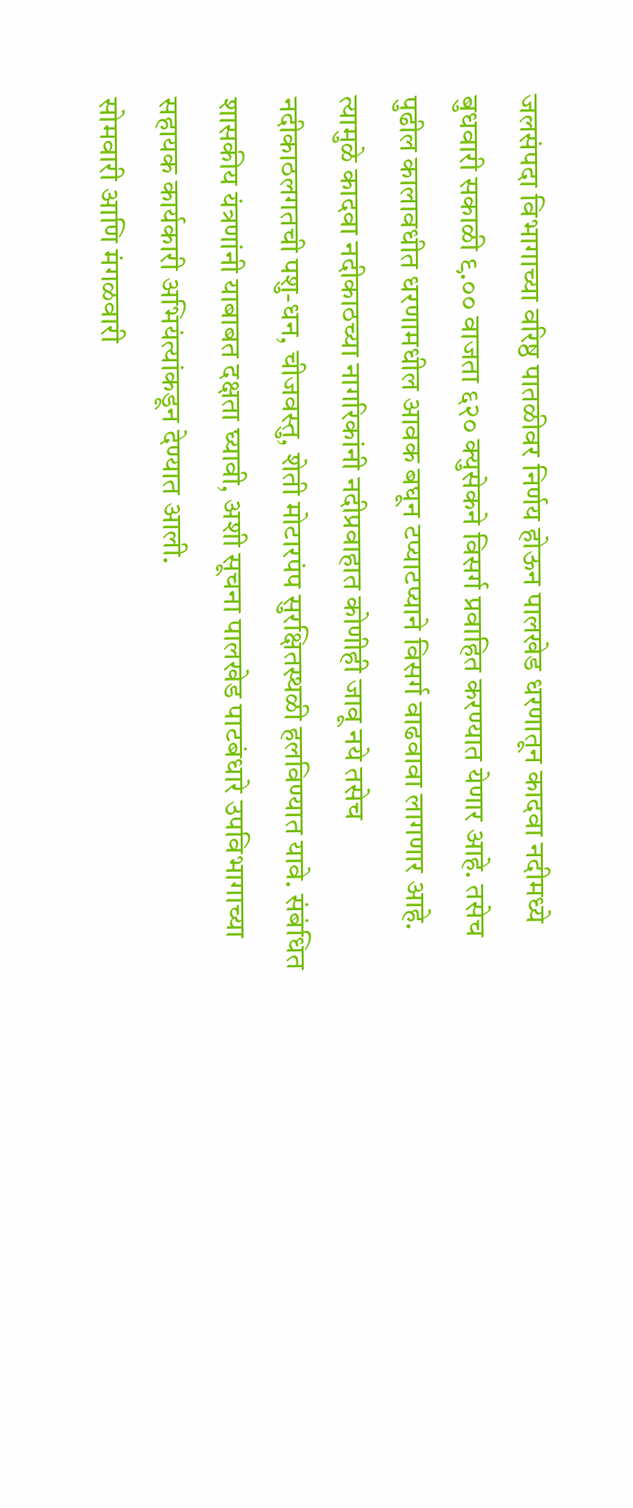जलसंपदा विभागाच्या वरिष्ठ पातळीवर निर्णय होऊन पालखेड धरणातून कादवा नदीमध्ये बुधवारी सकाळी ९.०० वाजता ६२० क्युसेकने विसर्ग प्रवाहित करण्यात येणार आहे. तसेच पुढील कालावधीत धरणामधील आवक बघून टप्याटप्याने विसर्ग वाढवावा लागणार आहे. त्यामुळे कादवा नदीकाठच्या नागरिकांनी नदीप्रवाहात कोणीही जावू नये तसेच नदीकाठलगतची पशु-धन, चीजवस्तु, शेती मोटारपंप सुरक्षितस्थळी हलविण्यात यावे. संबंधित शासकीय यंत्रणांनी याबाबत दक्षता घ्यावी, अशी सूचना पालखेड पाटबंधारे उपविभागाच्या सहायक कार्यकारी अभियंत्यांकडून देण्यात आली.
सोमवारी आणि मंगळवारी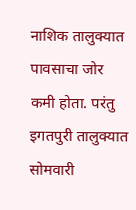नाशिक तालुक्यात पावसाचा जोर कमी होता. परंतु इगतपुरी तालुक्यात सोमवारी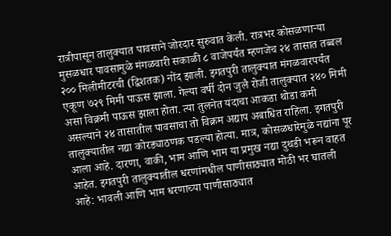रात्रीपासून तालुक्यात पावसाने जोरदार सुरुवात केली. रात्रभर कोसळणाऱ्या मुसळधार पावसामुळे मंगळवारी सकाळी ८ वाजेपर्यंत म्हणजेच २४ तासात तब्बल २०० मिलीमीटरची (द्विशतक) नोंद झाली. इगतपुरी तालुक्यात मंगळवारपर्यंत एकूण ७२९ मिमी पाऊस झाला. गेल्या वर्षी दोन जुलै रोजी तालुक्यात २४० मिमी असा विक्रमी पाऊस झाला होता. त्या तुलनेत यंदाचा आकडा थोडा कमी असल्याने २४ तासातील पावसाचा तो विक्रम अद्याप अबाधित राहिला. इगतपुरी तालुक्यातील नद्या कोरड्याठणक पडल्या होत्या. मात्र, कोसळधारेमुळे नद्यांना पूर आला आहे. दारणा, वाकी, भाम आणि भाम या प्रमुख नद्या दुथडी भरून वाहत आहेत. इगतपुरी तालुक्यातील धरणांमधील पाणीसाठ्यात मोठी भर घातली आहे: भावली आणि भाम धरणाच्या पाणीसाठ्यात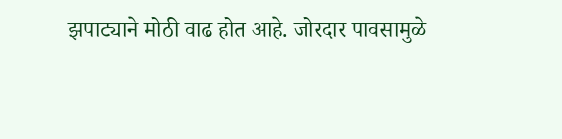झपाट्याने मोठी वाढ होत आहे. जोरदार पावसामुळे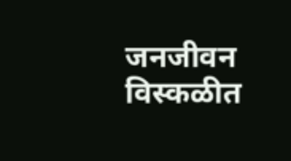जनजीवन विस्कळीत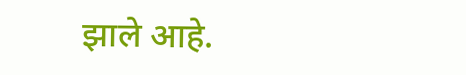झाले आहे.